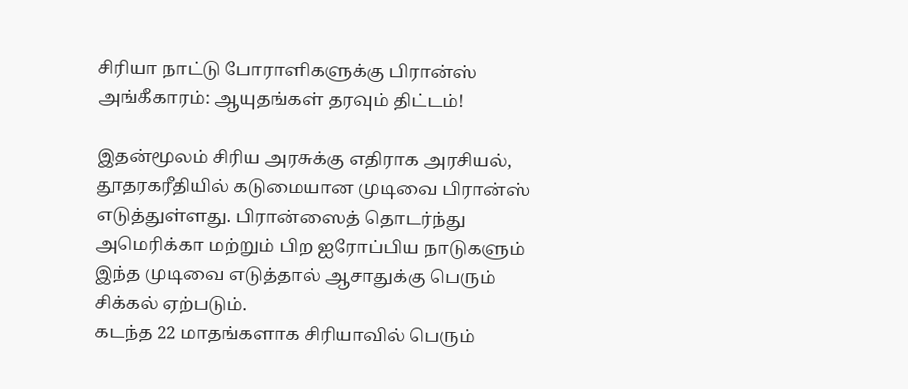சிரியா நாட்டு போராளிகளுக்கு பிரான்ஸ் அங்கீகாரம்: ஆயுதங்கள் தரவும் திட்டம்!

இதன்மூலம் சிரிய அரசுக்கு எதிராக அரசியல், தூதரகரீதியில் கடுமையான முடிவை பிரான்ஸ் எடுத்துள்ளது. பிரான்ஸைத் தொடர்ந்து அமெரிக்கா மற்றும் பிற ஐரோப்பிய நாடுகளும் இந்த முடிவை எடுத்தால் ஆசாதுக்கு பெரும் சிக்கல் ஏற்படும்.
கடந்த 22 மாதங்களாக சிரியாவில் பெரும்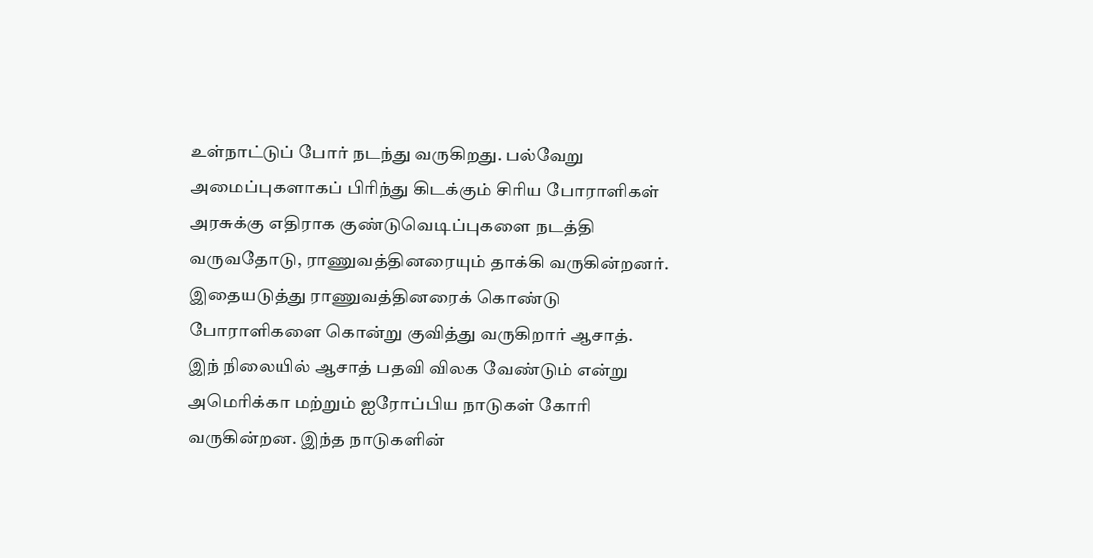உள்நாட்டுப் போர் நடந்து வருகிறது. பல்வேறு அமைப்புகளாகப் பிரிந்து கிடக்கும் சிரிய போராளிகள் அரசுக்கு எதிராக குண்டுவெடிப்புகளை நடத்தி வருவதோடு, ராணுவத்தினரையும் தாக்கி வருகின்றனர். இதையடுத்து ராணுவத்தினரைக் கொண்டு போராளிகளை கொன்று குவித்து வருகிறார் ஆசாத்.
இந் நிலையில் ஆசாத் பதவி விலக வேண்டும் என்று அமெரிக்கா மற்றும் ஐரோப்பிய நாடுகள் கோரி வருகின்றன. இந்த நாடுகளின்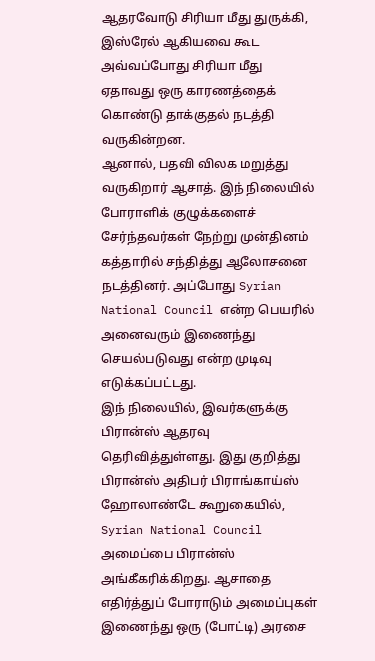ஆதரவோடு சிரியா மீது துருக்கி, இஸ்ரேல் ஆகியவை கூட அவ்வப்போது சிரியா மீது ஏதாவது ஒரு காரணத்தைக் கொண்டு தாக்குதல் நடத்தி வருகின்றன.
ஆனால், பதவி விலக மறுத்து வருகிறார் ஆசாத். இந் நிலையில் போராளிக் குழுக்களைச் சேர்ந்தவர்கள் நேற்று முன்தினம் கத்தாரில் சந்தித்து ஆலோசனை நடத்தினர். அப்போது Syrian National Council என்ற பெயரில் அனைவரும் இணைந்து செயல்படுவது என்ற முடிவு எடுக்கப்பட்டது.
இந் நிலையில், இவர்களுக்கு பிரான்ஸ் ஆதரவு தெரிவித்துள்ளது. இது குறித்து பிரான்ஸ் அதிபர் பிராங்காய்ஸ் ஹோலாண்டே கூறுகையில், Syrian National Council அமைப்பை பிரான்ஸ் அங்கீகரிக்கிறது. ஆசாதை எதிர்த்துப் போராடும் அமைப்புகள் இணைந்து ஒரு (போட்டி) அரசை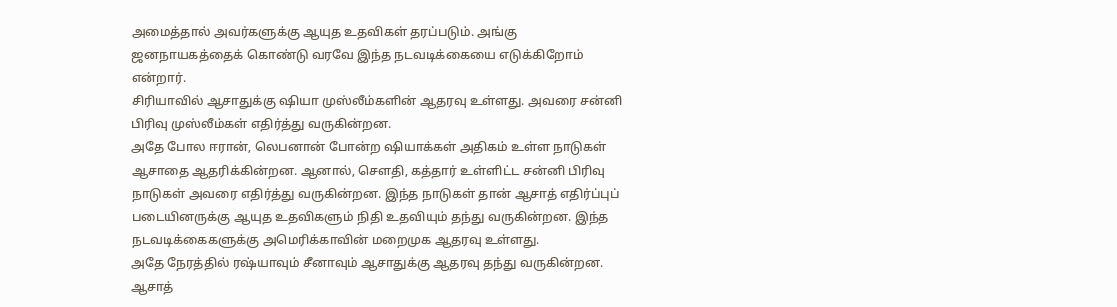அமைத்தால் அவர்களுக்கு ஆயுத உதவிகள் தரப்படும். அங்கு ஜனநாயகத்தைக் கொண்டு வரவே இந்த நடவடிக்கையை எடுக்கிறோம் என்றார்.
சிரியாவில் ஆசாதுக்கு ஷியா முஸ்லீம்களின் ஆதரவு உள்ளது. அவரை சன்னி பிரிவு முஸ்லீம்கள் எதிர்த்து வருகின்றன.
அதே போல ஈரான், லெபனான் போன்ற ஷியாக்கள் அதிகம் உள்ள நாடுகள் ஆசாதை ஆதரிக்கின்றன. ஆனால், செளதி, கத்தார் உள்ளிட்ட சன்னி பிரிவு நாடுகள் அவரை எதிர்த்து வருகின்றன. இந்த நாடுகள் தான் ஆசாத் எதிர்ப்புப் படையினருக்கு ஆயுத உதவிகளும் நிதி உதவியும் தந்து வருகின்றன. இந்த நடவடிக்கைகளுக்கு அமெரிக்காவின் மறைமுக ஆதரவு உள்ளது.
அதே நேரத்தில் ரஷ்யாவும் சீனாவும் ஆசாதுக்கு ஆதரவு தந்து வருகின்றன.
ஆசாத்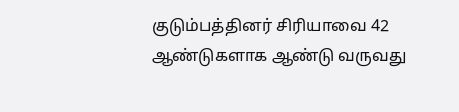குடும்பத்தினர் சிரியாவை 42 ஆண்டுகளாக ஆண்டு வருவது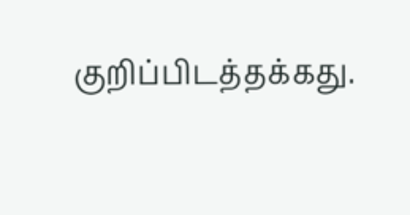குறிப்பிடத்தக்கது.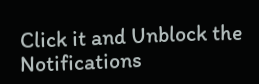Click it and Unblock the Notifications